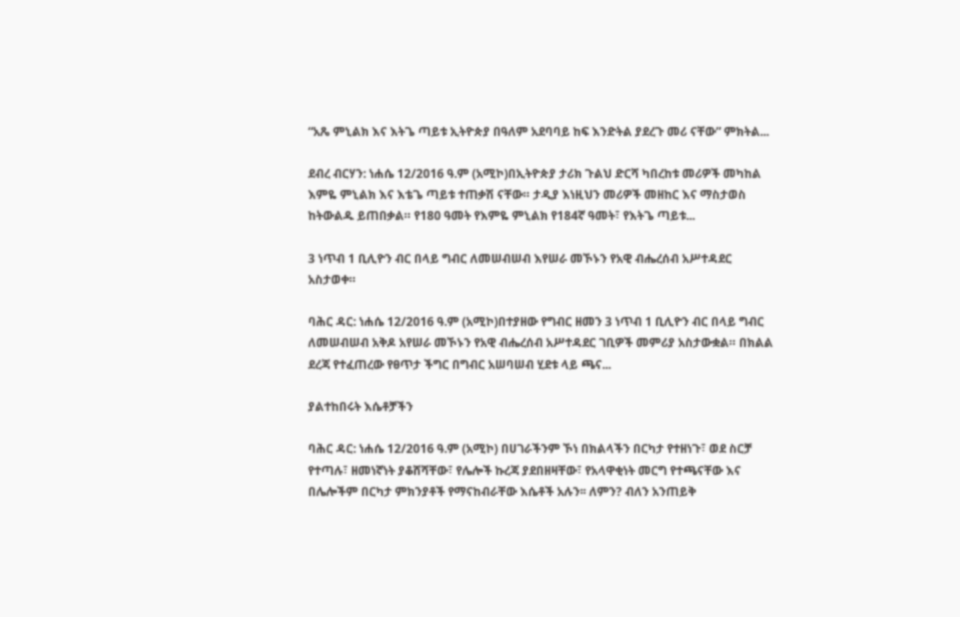“አጼ ምኒልክ እና እትጌ ጣይቱ ኢትዮጵያ በዓለም አደባባይ ከፍ እንድትል ያደረጉ መሪ ናቸው” ምክትል...

ደብረ ብርሃን: ነሐሴ 12/2016 ዓ.ም (አሚኮ)በኢትዮጵያ ታሪክ ጉልህ ድርሻ ካበረከቱ መሪዎች መካከል እምዬ ምኒልክ እና እቴጌ ጣይቱ ተጠቃሽ ናቸው። ታዲያ እነዚህን መሪዎች መዘከር እና ማስታወስ ከትውልዱ ይጠበቃል። የ180 ዓመት የእምዬ ምኒልክ የ184ኛ ዓመት፣ የእትጌ ጣይቱ...

3 ነጥብ 1 ቢሊዮን ብር በላይ ግብር ለመሠብሠብ እየሠራ መኾኑን የአዊ ብሔረሰብ አሥተዳደር አስታወቀ።

ባሕር ዳር: ነሐሴ 12/2016 ዓ.ም (አሚኮ)በተያዘው የግብር ዘመን 3 ነጥብ 1 ቢሊዮን ብር በላይ ግብር ለመሠብሠብ አቅዶ አየሠራ መኾኑን የአዊ ብሔረሰብ አሥተዳደር ገቢዎች መምሪያ አስታውቋል። በክልል ደረጃ የተፈጠረው የፀጥታ ችግር በግብር አሠባሠብ ሂደቱ ላይ ጫና...

ያልተከበሩት እሴቶቻችን

ባሕር ዳር: ነሐሴ 12/2016 ዓ.ም (አሚኮ) በሀገራችንም ኾነ በክልላችን በርካታ የተዘነጉ፣ ወደ ስርቻ የተጣሉ፣ ዘመነኛነት ያቆሸሻቸው፣ የሌሎች ኩረጃ ያደበዘዛቸው፣ የአላዋቂነት መርግ የተጫናቸው እና በሌሎችም በርካታ ምክንያቶች የማናከብራቸው እሴቶች አሉን፡፡ ለምን? ብለን አንጠይቅ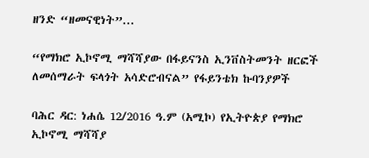ዘንድ “ዘመናዊነት”...

“የማክሮ ኢኮኖሚ ማሻሻያው በፋይናንስ ኢንቨስትመንት ዘርፎች ለመሰማራት ፍላጎት አሳድሮብናል” የፋይንቴክ ኩባንያዎች

ባሕር ዳር: ነሐሴ 12/2016 ዓ.ም (አሚኮ) የኢትዮጵያ የማክሮ ኢኮኖሚ ማሻሻያ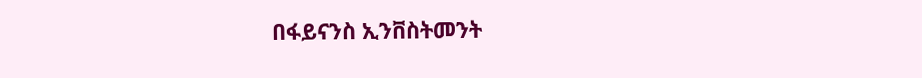በፋይናንስ ኢንቨስትመንት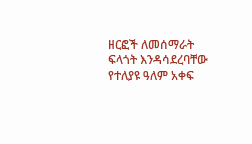ዘርፎች ለመሰማራት ፍላጎት እንዳሳደረባቸው የተለያዩ ዓለም አቀፍ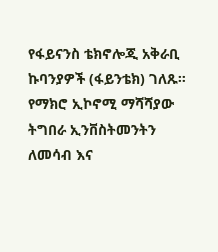የፋይናንስ ቴክኖሎጂ አቅራቢ ኩባንያዎች (ፋይንቴክ) ገለጹ። የማክሮ ኢኮኖሚ ማሻሻያው ትግበራ ኢንቨስትመንትን ለመሳብ እና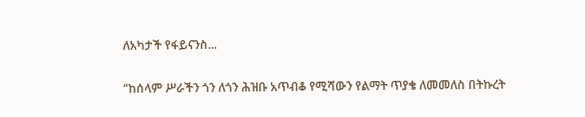ለአካታች የፋይናንስ...

“ከሰላም ሥራችን ጎን ለጎን ሕዝቡ አጥብቆ የሚሻውን የልማት ጥያቄ ለመመለስ በትኩረት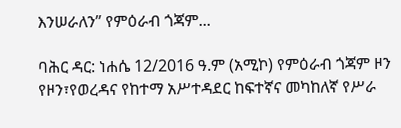እንሠራለን” የምዕራብ ጎጃም...

ባሕር ዳር: ነሐሴ 12/2016 ዓ.ም (አሚኮ) የምዕራብ ጎጃም ዞን የዞን፣የወረዳና የከተማ አሥተዳደር ከፍተኛና መካከለኛ የሥራ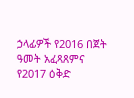ኃላፊዎች የ2016 በጀት ዓመት አፈጻጸምና የ2017 ዕቅድ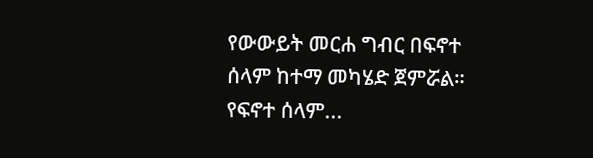የውውይት መርሐ ግብር በፍኖተ ሰላም ከተማ መካሄድ ጀምሯል። የፍኖተ ሰላም...